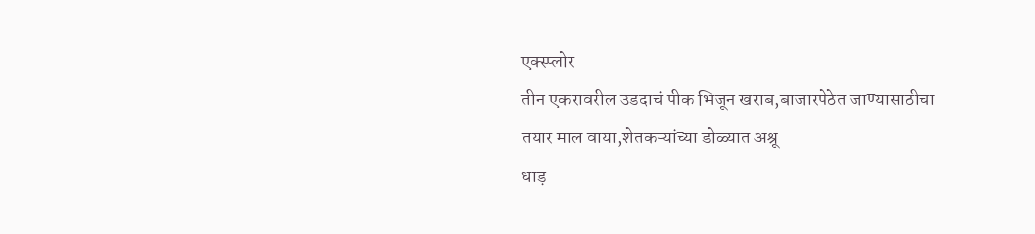एक्स्प्लोर
तीन एकरावरील उडदाचं पीक भिजून खराब,बाजारपेठेत जाण्यासाठीचा तयार माल वाया,शेतकऱ्यांच्या डोळ्यात अश्रू
धाड़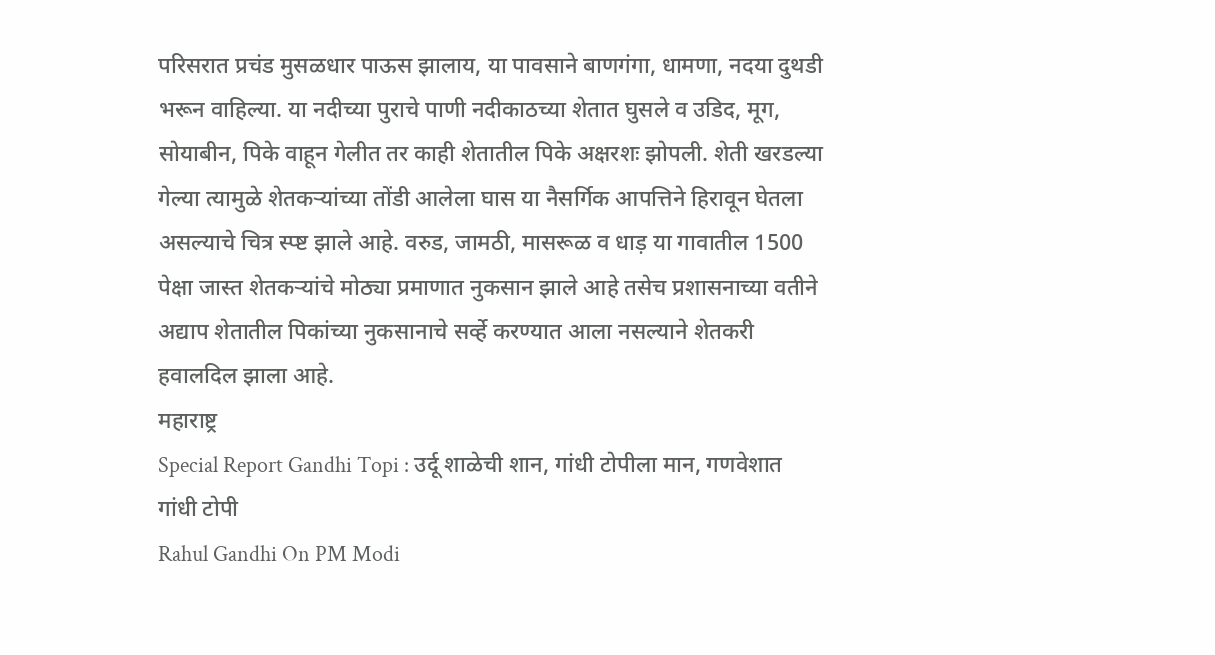परिसरात प्रचंड मुसळधार पाऊस झालाय, या पावसाने बाणगंगा, धामणा, नदया दुथडी भरून वाहिल्या. या नदीच्या पुराचे पाणी नदीकाठच्या शेतात घुसले व उडिद, मूग, सोयाबीन, पिके वाहून गेलीत तर काही शेतातील पिके अक्षरशः झोपली. शेती खरडल्या गेल्या त्यामुळे शेतकऱ्यांच्या तोंडी आलेला घास या नैसर्गिक आपत्तिने हिरावून घेतला असल्याचे चित्र स्प्ष्ट झाले आहे. वरुड, जामठी, मासरूळ व धाड़ या गावातील 1500 पेक्षा जास्त शेतकऱ्यांचे मोठ्या प्रमाणात नुकसान झाले आहे तसेच प्रशासनाच्या वतीने अद्याप शेतातील पिकांच्या नुकसानाचे सर्व्हे करण्यात आला नसल्याने शेतकरी हवालदिल झाला आहे.
महाराष्ट्र
Special Report Gandhi Topi : उर्दू शाळेची शान, गांधी टोपीला मान, गणवेशात गांधी टोपी
Rahul Gandhi On PM Modi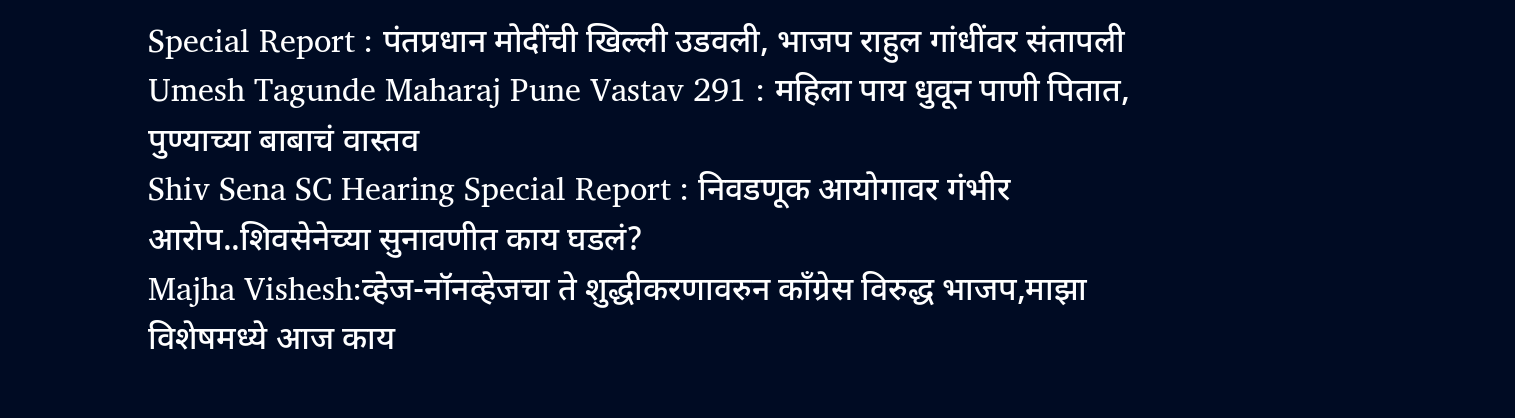Special Report : पंतप्रधान मोदींची खिल्ली उडवली, भाजप राहुल गांधींवर संतापली
Umesh Tagunde Maharaj Pune Vastav 291 : महिला पाय धुवून पाणी पितात, पुण्याच्या बाबाचं वास्तव
Shiv Sena SC Hearing Special Report : निवडणूक आयोगावर गंभीर आरोप..शिवसेनेच्या सुनावणीत काय घडलं?
Majha Vishesh:व्हेज-नॉनव्हेजचा ते शुद्धीकरणावरुन काँग्रेस विरुद्ध भाजप,माझा विशेषमध्ये आज काय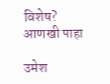विशेष?
आणखी पाहा

उमेश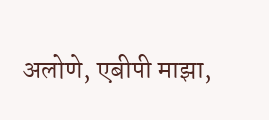अलोणे, एबीपी माझा,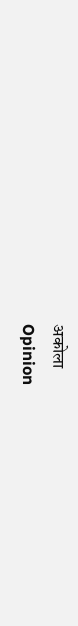अकोला
Opinion